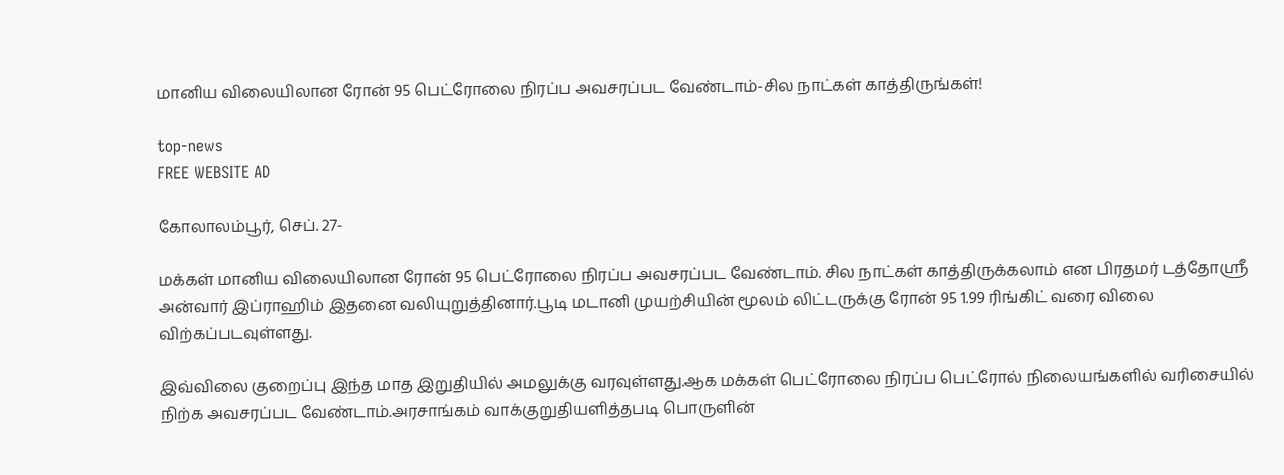மானிய விலையிலான ரோன் 95 பெட்ரோலை நிரப்ப அவசரப்பட வேண்டாம்-சில நாட்கள் காத்திருங்கள்!

top-news
FREE WEBSITE AD

கோலாலம்பூர், செப். 27-

மக்கள் மானிய விலையிலான ரோன் 95 பெட்ரோலை நிரப்ப அவசரப்பட வேண்டாம். சில நாட்கள் காத்திருக்கலாம் என பிரதமர் டத்தோஸ்ரீ அன்வார் இப்ராஹிம் இதனை வலியுறுத்தினார்.பூடி மடானி முயற்சியின் மூலம் லிட்டருக்கு ரோன் 95 1.99 ரிங்கிட் வரை விலை விற்கப்படவுள்ளது.

இவ்விலை குறைப்பு இந்த மாத இறுதியில் அமலுக்கு வரவுள்ளது.ஆக மக்கள் பெட்ரோலை நிரப்ப பெட்ரோல் நிலையங்களில் வரிசையில் நிற்க அவசரப்பட வேண்டாம்.அரசாங்கம் வாக்குறுதியளித்தபடி பொருளின்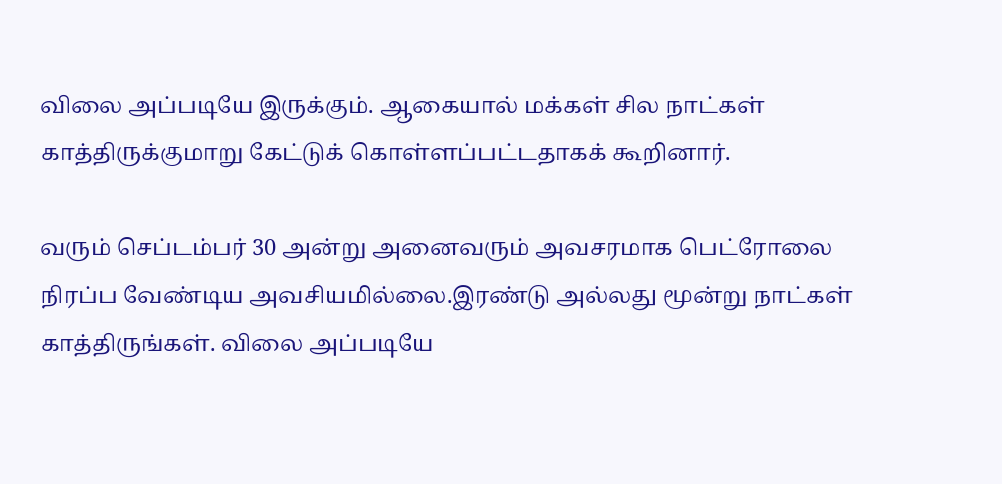விலை அப்படியே இருக்கும். ஆகையால் மக்கள் சில நாட்கள் காத்திருக்குமாறு கேட்டுக் கொள்ளப்பட்டதாகக் கூறினார்.

வரும் செப்டம்பர் 30 அன்று அனைவரும் அவசரமாக பெட்ரோலை நிரப்ப வேண்டிய அவசியமில்லை.இரண்டு அல்லது மூன்று நாட்கள் காத்திருங்கள். விலை அப்படியே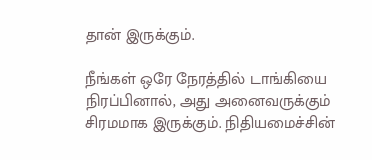தான் இருக்கும்.

நீங்கள் ஒரே நேரத்தில் டாங்கியை நிரப்பினால், அது அனைவருக்கும் சிரமமாக இருக்கும். நிதியமைச்சின்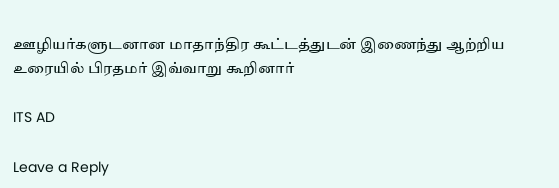ஊழியர்களுடனான மாதாந்திர கூட்டத்துடன் இணைந்து ஆற்றிய உரையில் பிரதமர் இவ்வாறு கூறினார்

ITS AD

Leave a Reply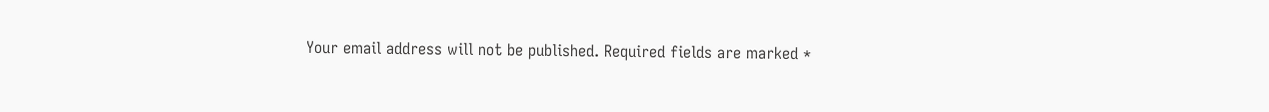Your email address will not be published. Required fields are marked *